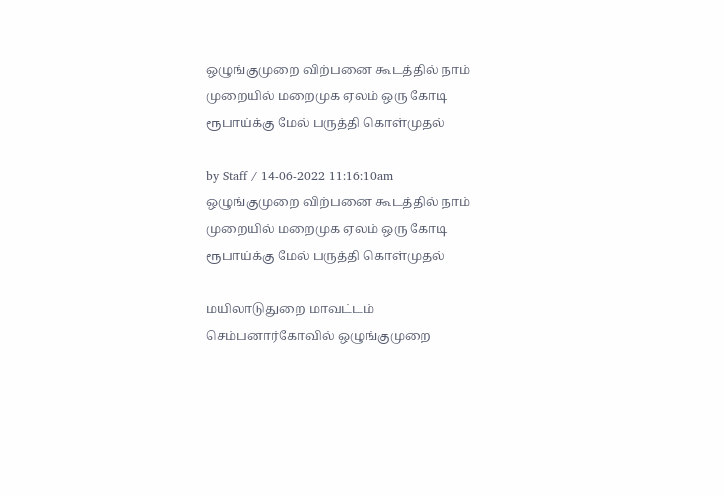ஒழுங்குமுறை விற்பனை கூடத்தில் நாம் முறையில் மறைமுக ஏலம் ஒரு கோடி ரூபாய்க்கு மேல் பருத்தி கொள்முதல்

by Staff / 14-06-2022 11:16:10am
ஒழுங்குமுறை விற்பனை கூடத்தில் நாம் முறையில் மறைமுக ஏலம் ஒரு கோடி ரூபாய்க்கு மேல் பருத்தி கொள்முதல்

மயிலாடுதுறை மாவட்டம் செம்பனார்கோவில் ஒழுங்குமுறை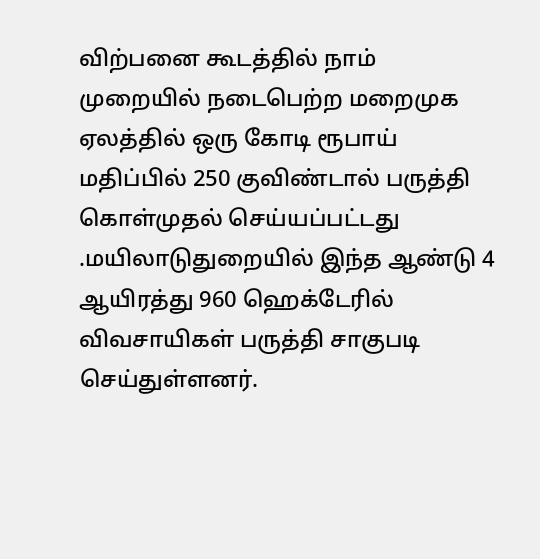விற்பனை கூடத்தில் நாம் முறையில் நடைபெற்ற மறைமுக ஏலத்தில் ஒரு கோடி ரூபாய் மதிப்பில் 250 குவிண்டால் பருத்தி கொள்முதல் செய்யப்பட்டது .மயிலாடுதுறையில் இந்த ஆண்டு 4 ஆயிரத்து 960 ஹெக்டேரில்   விவசாயிகள் பருத்தி சாகுபடி செய்துள்ளனர்.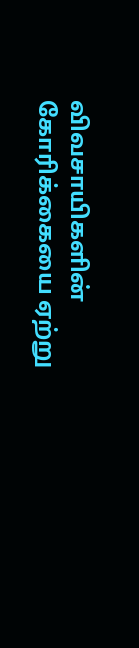விவசாயிகளின் கோரிக்கையை ஏற்று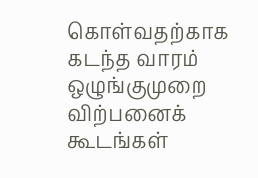கொள்வதற்காக கடந்த வாரம் ஒழுங்குமுறை விற்பனைக் கூடங்கள்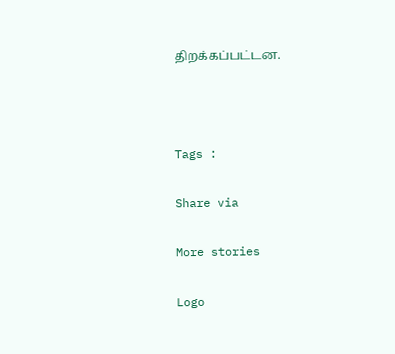திறக்கப்பட்டன.



Tags :

Share via

More stories

Logo